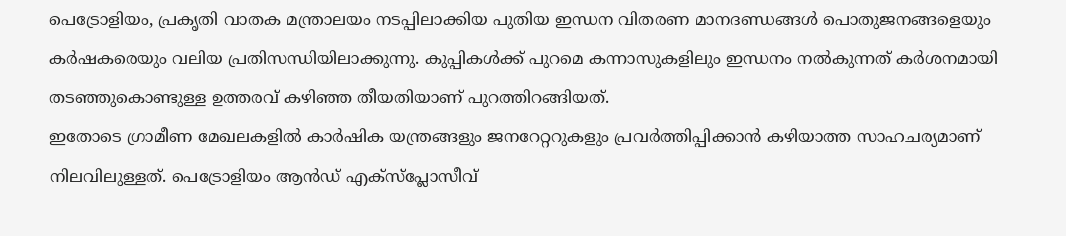പെട്രോളിയം, പ്രകൃതി വാതക മന്ത്രാലയം നടപ്പിലാക്കിയ പുതിയ ഇന്ധന വിതരണ മാനദണ്ഡങ്ങൾ പൊതുജനങ്ങളെയും കർഷകരെയും വലിയ പ്രതിസന്ധിയിലാക്കുന്നു. കുപ്പികൾക്ക് പുറമെ കന്നാസുകളിലും ഇന്ധനം നൽകുന്നത് കർശനമായി തടഞ്ഞുകൊണ്ടുള്ള ഉത്തരവ് കഴിഞ്ഞ തീയതിയാണ് പുറത്തിറങ്ങിയത്.
ഇതോടെ ഗ്രാമീണ മേഖലകളിൽ കാർഷിക യന്ത്രങ്ങളും ജനറേറ്ററുകളും പ്രവർത്തിപ്പിക്കാൻ കഴിയാത്ത സാഹചര്യമാണ് നിലവിലുള്ളത്. പെട്രോളിയം ആൻഡ് എക്സ്പ്ലോസീവ്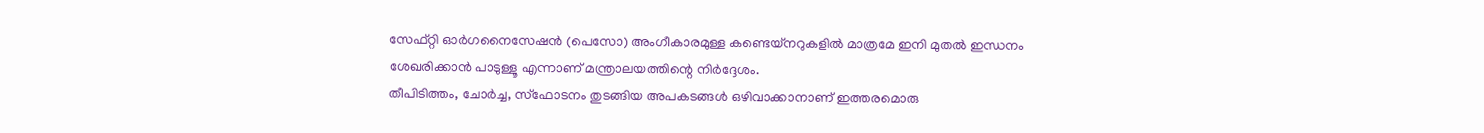സേഫ്റ്റി ഓർഗനൈസേഷൻ (പെസോ) അംഗീകാരമുള്ള കണ്ടെയ്നറുകളിൽ മാത്രമേ ഇനി മുതൽ ഇന്ധനം ശേഖരിക്കാൻ പാടുള്ളൂ എന്നാണ് മന്ത്രാലയത്തിന്റെ നിർദ്ദേശം.
തീപിടിത്തം, ചോർച്ച, സ്ഫോടനം തുടങ്ങിയ അപകടങ്ങൾ ഒഴിവാക്കാനാണ് ഇത്തരമൊരു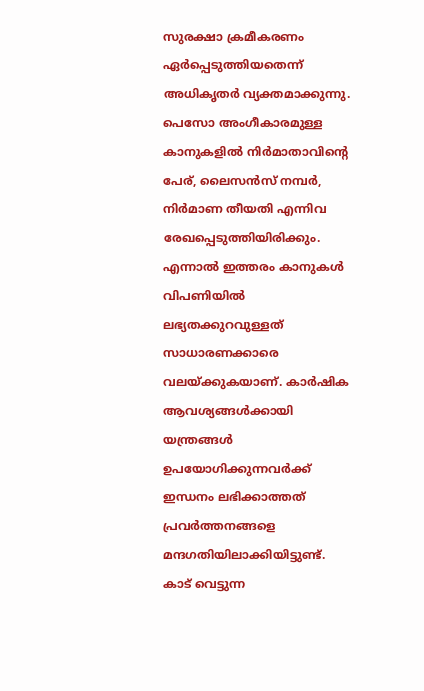സുരക്ഷാ ക്രമീകരണം ഏർപ്പെടുത്തിയതെന്ന് അധികൃതർ വ്യക്തമാക്കുന്നു. പെസോ അംഗീകാരമുള്ള കാനുകളിൽ നിർമാതാവിന്റെ പേര്, ലൈസൻസ് നമ്പർ, നിർമാണ തീയതി എന്നിവ രേഖപ്പെടുത്തിയിരിക്കും.
എന്നാൽ ഇത്തരം കാനുകൾ വിപണിയിൽ ലഭ്യതക്കുറവുള്ളത് സാധാരണക്കാരെ വലയ്ക്കുകയാണ്. കാർഷിക ആവശ്യങ്ങൾക്കായി യന്ത്രങ്ങൾ ഉപയോഗിക്കുന്നവർക്ക് ഇന്ധനം ലഭിക്കാത്തത് പ്രവർത്തനങ്ങളെ മന്ദഗതിയിലാക്കിയിട്ടുണ്ട്.
കാട് വെട്ടുന്ന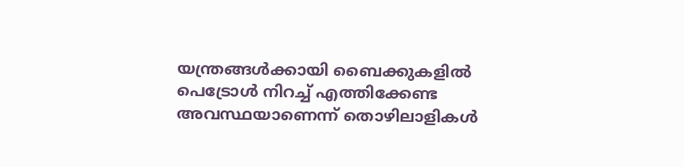യന്ത്രങ്ങൾക്കായി ബൈക്കുകളിൽ പെട്രോൾ നിറച്ച് എത്തിക്കേണ്ട അവസ്ഥയാണെന്ന് തൊഴിലാളികൾ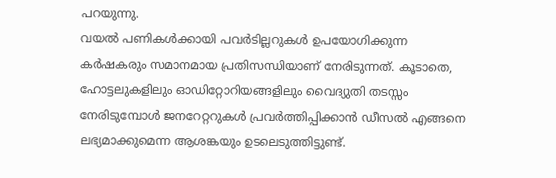പറയുന്നു.
വയൽ പണികൾക്കായി പവർടില്ലറുകൾ ഉപയോഗിക്കുന്ന കർഷകരും സമാനമായ പ്രതിസന്ധിയാണ് നേരിടുന്നത്. കൂടാതെ, ഹോട്ടലുകളിലും ഓഡിറ്റോറിയങ്ങളിലും വൈദ്യുതി തടസ്സം നേരിടുമ്പോൾ ജനറേറ്ററുകൾ പ്രവർത്തിപ്പിക്കാൻ ഡീസൽ എങ്ങനെ ലഭ്യമാക്കുമെന്ന ആശങ്കയും ഉടലെടുത്തിട്ടുണ്ട്.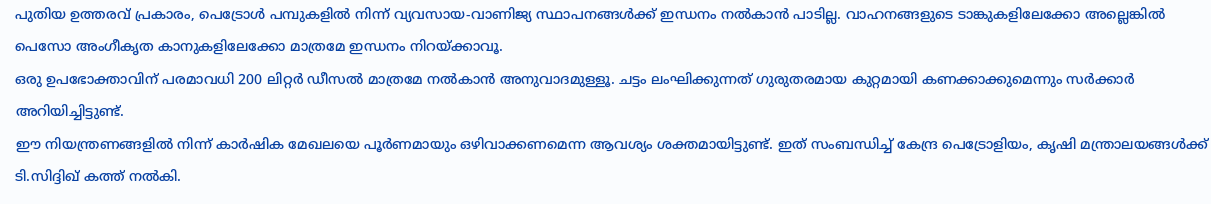പുതിയ ഉത്തരവ് പ്രകാരം, പെട്രോൾ പമ്പുകളിൽ നിന്ന് വ്യവസായ-വാണിജ്യ സ്ഥാപനങ്ങൾക്ക് ഇന്ധനം നൽകാൻ പാടില്ല. വാഹനങ്ങളുടെ ടാങ്കുകളിലേക്കോ അല്ലെങ്കിൽ പെസോ അംഗീകൃത കാനുകളിലേക്കോ മാത്രമേ ഇന്ധനം നിറയ്ക്കാവൂ.
ഒരു ഉപഭോക്താവിന് പരമാവധി 200 ലിറ്റർ ഡീസൽ മാത്രമേ നൽകാൻ അനുവാദമുള്ളൂ. ചട്ടം ലംഘിക്കുന്നത് ഗുരുതരമായ കുറ്റമായി കണക്കാക്കുമെന്നും സർക്കാർ അറിയിച്ചിട്ടുണ്ട്.
ഈ നിയന്ത്രണങ്ങളിൽ നിന്ന് കാർഷിക മേഖലയെ പൂർണമായും ഒഴിവാക്കണമെന്ന ആവശ്യം ശക്തമായിട്ടുണ്ട്. ഇത് സംബന്ധിച്ച് കേന്ദ്ര പെട്രോളിയം, കൃഷി മന്ത്രാലയങ്ങൾക്ക് ടി.സിദ്ദിഖ് കത്ത് നൽകി.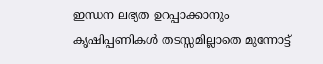ഇന്ധന ലഭ്യത ഉറപ്പാക്കാനും കൃഷിപ്പണികൾ തടസ്സമില്ലാതെ മുന്നോട്ട്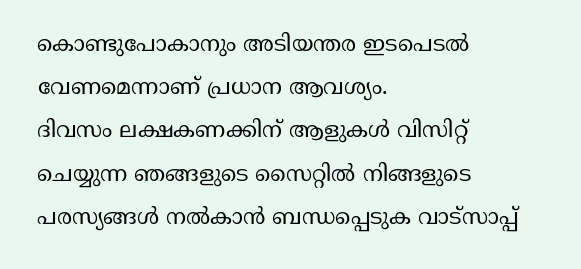കൊണ്ടുപോകാനും അടിയന്തര ഇടപെടൽ വേണമെന്നാണ് പ്രധാന ആവശ്യം.
ദിവസം ലക്ഷകണക്കിന് ആളുകൾ വിസിറ്റ് ചെയ്യുന്ന ഞങ്ങളുടെ സൈറ്റിൽ നിങ്ങളുടെ പരസ്യങ്ങൾ നൽകാൻ ബന്ധപ്പെടുക വാട്സാപ്പ്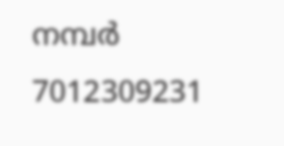നമ്പർ 7012309231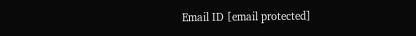Email ID [email protected]